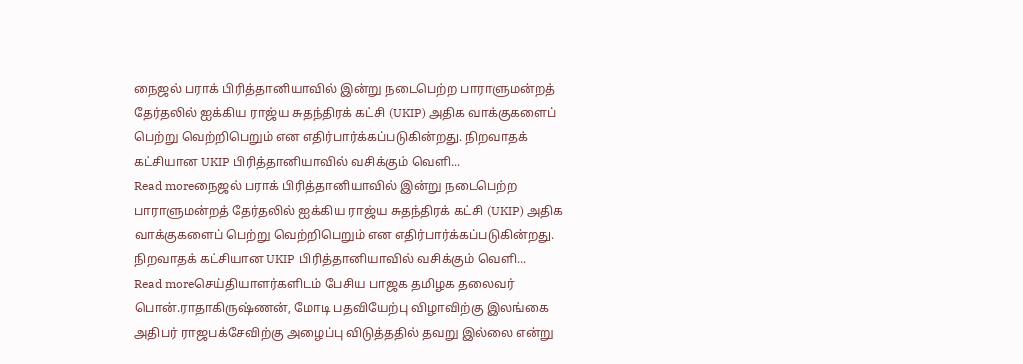நைஜல் பராக் பிரித்தானியாவில் இன்று நடைபெற்ற பாராளுமன்றத் தேர்தலில் ஐக்கிய ராஜ்ய சுதந்திரக் கட்சி (UKIP) அதிக வாக்குகளைப் பெற்று வெற்றிபெறும் என எதிர்பார்க்கப்படுகின்றது. நிறவாதக் கட்சியான UKIP பிரித்தானியாவில் வசிக்கும் வெளி...
Read moreநைஜல் பராக் பிரித்தானியாவில் இன்று நடைபெற்ற பாராளுமன்றத் தேர்தலில் ஐக்கிய ராஜ்ய சுதந்திரக் கட்சி (UKIP) அதிக வாக்குகளைப் பெற்று வெற்றிபெறும் என எதிர்பார்க்கப்படுகின்றது. நிறவாதக் கட்சியான UKIP பிரித்தானியாவில் வசிக்கும் வெளி...
Read moreசெய்தியாளர்களிடம் பேசிய பாஜக தமிழக தலைவர் பொன்.ராதாகிருஷ்ணன், மோடி பதவியேற்பு விழாவிற்கு இலங்கை அதிபர் ராஜபக்சேவிற்கு அழைப்பு விடுத்ததில் தவறு இல்லை என்று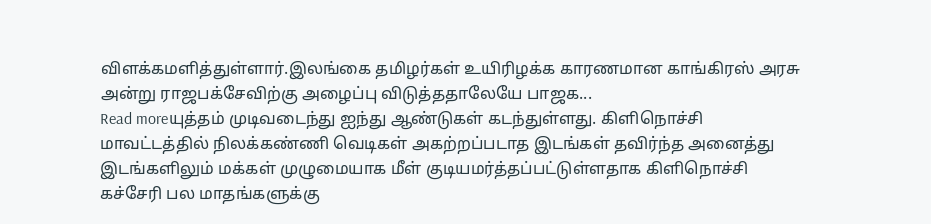விளக்கமளித்துள்ளார்.இலங்கை தமிழர்கள் உயிரிழக்க காரணமான காங்கிரஸ் அரசு அன்று ராஜபக்சேவிற்கு அழைப்பு விடுத்ததாலேயே பாஜக...
Read moreயுத்தம் முடிவடைந்து ஐந்து ஆண்டுகள் கடந்துள்ளது. கிளிநொச்சி மாவட்டத்தில் நிலக்கண்ணி வெடிகள் அகற்றப்படாத இடங்கள் தவிர்ந்த அனைத்து இடங்களிலும் மக்கள் முழுமையாக மீள் குடியமர்த்தப்பட்டுள்ளதாக கிளிநொச்சி கச்சேரி பல மாதங்களுக்கு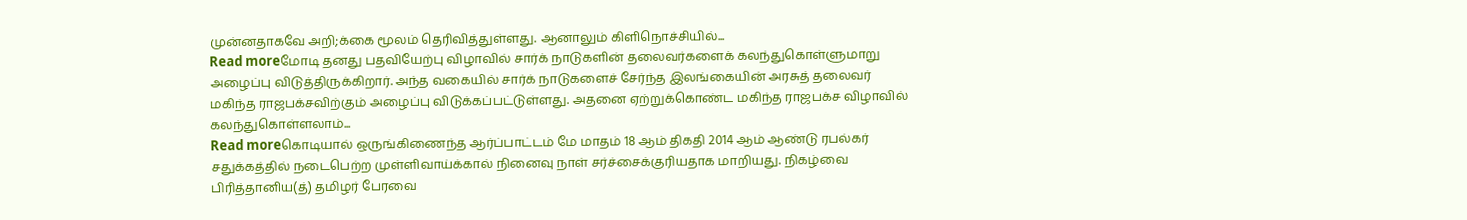முன்னதாகவே அறி;க்கை மூலம் தெரிவித்துள்ளது. ஆனாலும் கிளிநொச்சியில்...
Read moreமோடி தனது பதவியேற்பு விழாவில் சார்க் நாடுகளின் தலைவர்களைக் கலந்துகொள்ளுமாறு அழைப்பு விடுத்திருக்கிறார். அந்த வகையில் சார்க் நாடுகளைச் சேர்ந்த இலங்கையின் அரசுத் தலைவர் மகிந்த ராஜபக்சவிற்கும் அழைப்பு விடுக்கப்பட்டுள்ளது. அதனை ஏற்றுக்கொண்ட மகிந்த ராஜபக்ச விழாவில் கலந்துகொள்ளலாம்...
Read moreகொடியால் ஒருங்கிணைந்த ஆர்ப்பாட்டம் மே மாதம் 18 ஆம் திகதி 2014 ஆம் ஆண்டு ரபல்கர் சதுக்கத்தில் நடைபெற்ற முள்ளிவாய்க்கால் நினைவு நாள் சர்ச்சைக்குரியதாக மாறியது. நிகழ்வை பிரித்தானிய(த்) தமிழர் பேரவை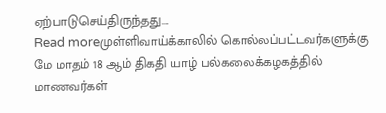ஏற்பாடுசெய்திருந்தது....
Read moreமுள்ளிவாய்க்காலில் கொல்லப்பட்டவர்களுக்கு மே மாதம் 18 ஆம் திகதி யாழ் பல்கலைக்கழகத்தில் மாணவர்கள்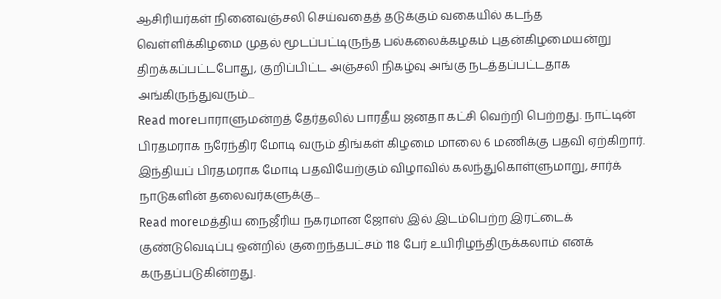ஆசிரியர்கள் நினைவஞ்சலி செய்வதைத் தடுக்கும் வகையில் கடந்த வெள்ளிக்கிழமை முதல் மூடப்பட்டிருந்த பல்கலைக்கழகம் புதன்கிழமையன்று திறக்கப்பட்டபோது, குறிப்பிட்ட அஞ்சலி நிகழ்வு அங்கு நடத்தப்பட்டதாக அங்கிருந்துவரும்...
Read moreபாராளுமன்றத் தேர்தலில் பாரதீய ஜனதா கட்சி வெற்றி பெற்றது. நாட்டின் பிரதமராக நரேந்திர மோடி வரும் திங்கள் கிழமை மாலை 6 மணிக்கு பதவி ஏற்கிறார். இந்தியப் பிரதமராக மோடி பதவியேற்கும் விழாவில் கலந்துகொள்ளுமாறு, சார்க் நாடுகளின் தலைவர்களுக்கு...
Read moreமத்திய நைஜீரிய நகரமான ஜோஸ் இல் இடம்பெற்ற இரட்டைக் குண்டுவெடிப்பு ஒன்றில் குறைந்தபட்சம் 118 பேர் உயிரிழந்திருக்கலாம் எனக் கருதப்படுகின்றது.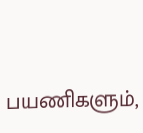பயணிகளும்,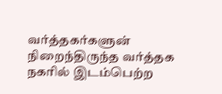வர்த்தகர்களுன் நிறைந்திருந்த வர்த்தக நகரில் இடம்பெற்ற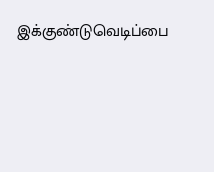இக்குண்டுவெடிப்பை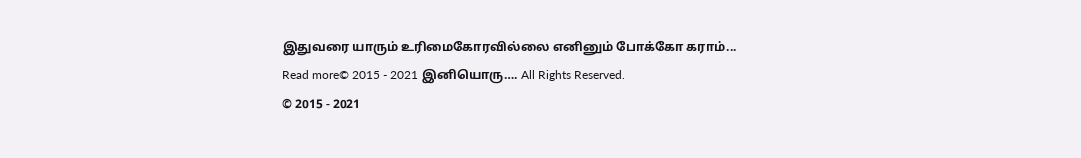இதுவரை யாரும் உரிமைகோரவில்லை எனினும் போக்கோ கராம்...
Read more© 2015 - 2021 இனியொரு…. All Rights Reserved.
© 2015 - 2021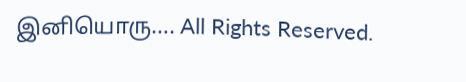இனியொரு…. All Rights Reserved.